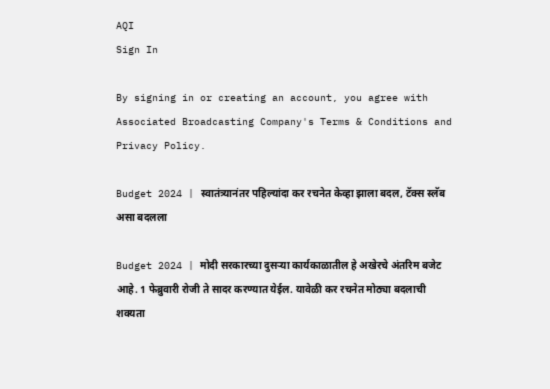AQI
Sign In

By signing in or creating an account, you agree with Associated Broadcasting Company's Terms & Conditions and Privacy Policy.

Budget 2024 | स्वातंत्र्यानंतर पहिल्यांदा कर रचनेत केव्हा झाला बदल, टॅक्स स्लॅब असा बदलला

Budget 2024 | मोदी सरकारच्या दुसऱ्या कार्यकाळातील हे अखेरचे अंतरिम बजेट आहे. 1 फेब्रुवारी रोजी ते सादर करण्यात येईल. यावेळी कर रचनेत मोठ्या बदलाची शक्यता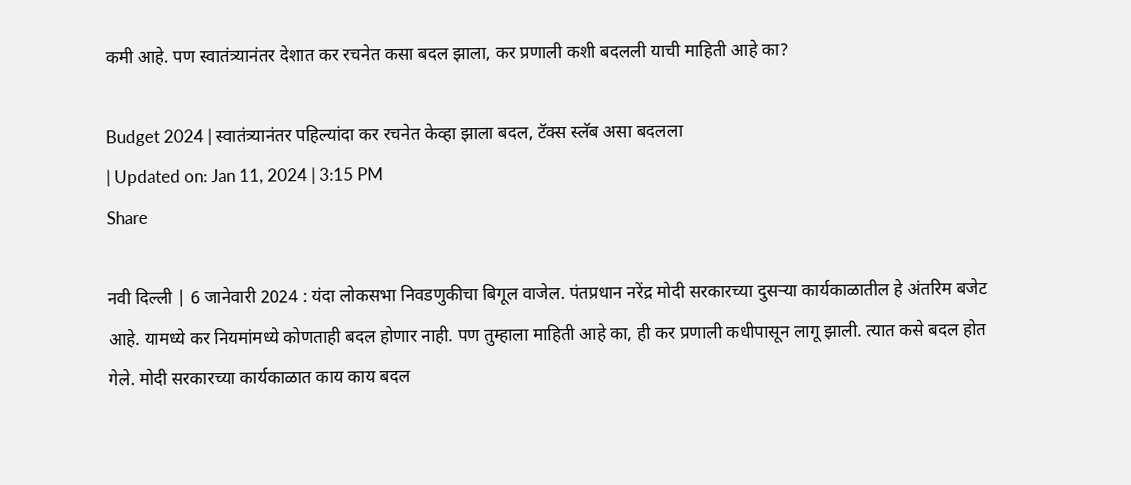कमी आहे. पण स्वातंत्र्यानंतर देशात कर रचनेत कसा बदल झाला, कर प्रणाली कशी बदलली याची माहिती आहे का?

Budget 2024 | स्वातंत्र्यानंतर पहिल्यांदा कर रचनेत केव्हा झाला बदल, टॅक्स स्लॅब असा बदलला
| Updated on: Jan 11, 2024 | 3:15 PM
Share

नवी दिल्ली | 6 जानेवारी 2024 : यंदा लोकसभा निवडणुकीचा बिगूल वाजेल. पंतप्रधान नरेंद्र मोदी सरकारच्या दुसऱ्या कार्यकाळातील हे अंतरिम बजेट आहे. यामध्ये कर नियमांमध्ये कोणताही बदल होणार नाही. पण तुम्हाला माहिती आहे का, ही कर प्रणाली कधीपासून लागू झाली. त्यात कसे बदल होत गेले. मोदी सरकारच्या कार्यकाळात काय काय बदल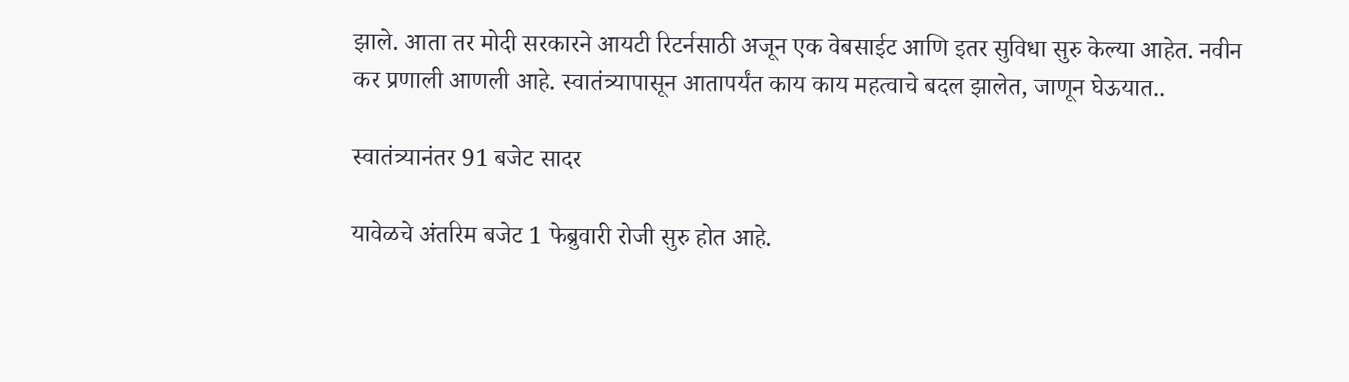झाले. आता तर मोदी सरकारने आयटी रिटर्नसाठी अजून एक वेबसाईट आणि इतर सुविधा सुरु केल्या आहेत. नवीन कर प्रणाली आणली आहे. स्वातंत्र्यापासून आतापर्यंत काय काय महत्वाचे बदल झालेत, जाणून घेऊयात..

स्वातंत्र्यानंतर 91 बजेट सादर

यावेळचे अंतरिम बजेट 1 फेब्रुवारी रोजी सुरु होत आहे.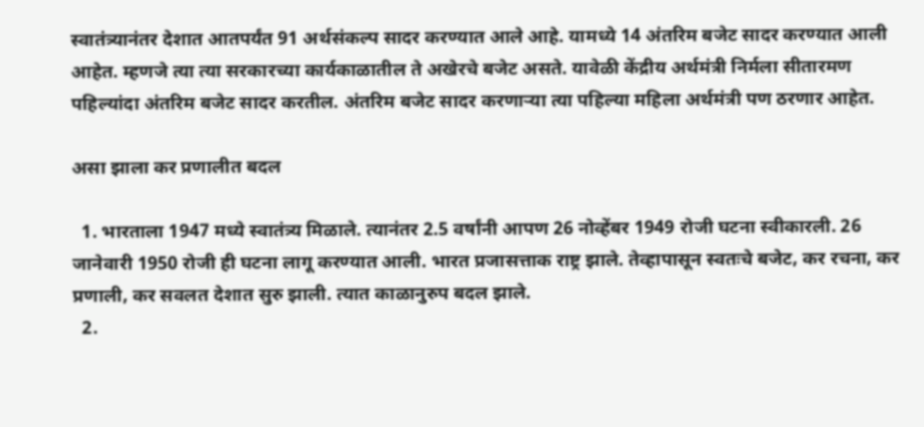स्वातंत्र्यानंतर देशात आतपर्यंत 91 अर्थसंकल्प सादर करण्यात आले आहे. यामध्ये 14 अंतरिम बजेट सादर करण्यात आली आहेत. म्हणजे त्या त्या सरकारच्या कार्यकाळातील ते अखेरचे बजेट असते. यावेळी केंद्रीय अर्थमंत्री निर्मला सीतारमण पहिल्यांदा अंतरिम बजेट सादर करतील. अंतरिम बजेट सादर करणाऱ्या त्या पहिल्या महिला अर्थमंत्री पण ठरणार आहेत.

असा झाला कर प्रणालीत बदल

  1. भारताला 1947 मध्ये स्वातंत्र्य मिळाले. त्यानंतर 2.5 वर्षांनी आपण 26 नोव्हेंबर 1949 रोजी घटना स्वीकारली. 26 जानेवारी 1950 रोजी ही घटना लागू करण्यात आली. भारत प्रजासत्ताक राष्ट्र झाले. तेव्हापासून स्वतःचे बजेट, कर रचना, कर प्रणाली, कर सवलत देशात सुरु झाली. त्यात काळानुरुप बदल झाले.
  2.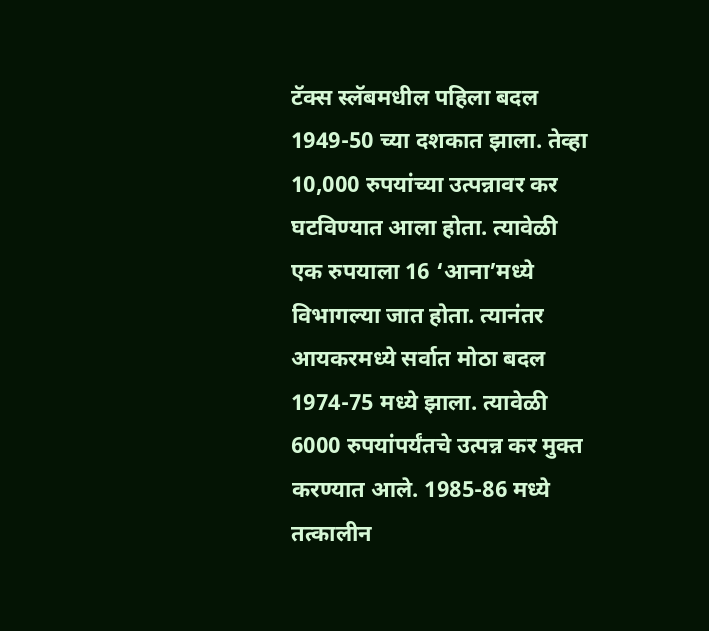टॅक्स स्लॅबमधील पहिला बदल 1949-50 च्या दशकात झाला. तेव्हा 10,000 रुपयांच्या उत्पन्नावर कर घटविण्यात आला होता. त्यावेळी एक रुपयाला 16 ‘आना’मध्ये विभागल्या जात होता. त्यानंतर आयकरमध्ये सर्वात मोठा बदल 1974-75 मध्ये झाला. त्यावेळी 6000 रुपयांपर्यंतचे उत्पन्न कर मुक्त करण्यात आले. 1985-86 मध्ये तत्कालीन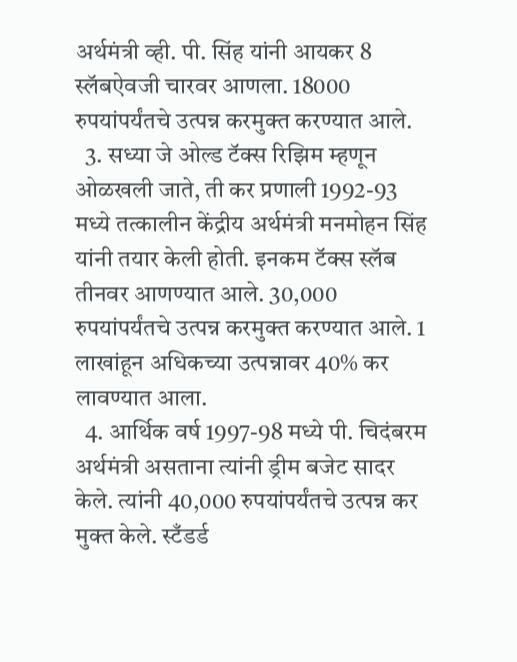अर्थमंत्री व्ही. पी. सिंह यांनी आयकर 8 स्लॅबऐवजी चारवर आणला. 18000 रुपयांपर्यंतचे उत्पन्न करमुक्त करण्यात आले.
  3. सध्या जे ओल्ड टॅक्स रिझिम म्हणून ओळखली जाते, ती कर प्रणाली 1992-93 मध्ये तत्कालीन केंद्रीय अर्थमंत्री मनमोहन सिंह यांनी तयार केली होती. इनकम टॅक्स स्लॅब तीनवर आणण्यात आले. 30,000 रुपयांपर्यंतचे उत्पन्न करमुक्त करण्यात आले. 1 लाखांहून अधिकच्या उत्पन्नावर 40% कर लावण्यात आला.
  4. आर्थिक वर्ष 1997-98 मध्ये पी. चिदंबरम अर्थमंत्री असताना त्यांनी ड्रीम बजेट सादर केले. त्यांनी 40,000 रुपयांपर्यंतचे उत्पन्न कर मुक्त केले. स्टँडर्ड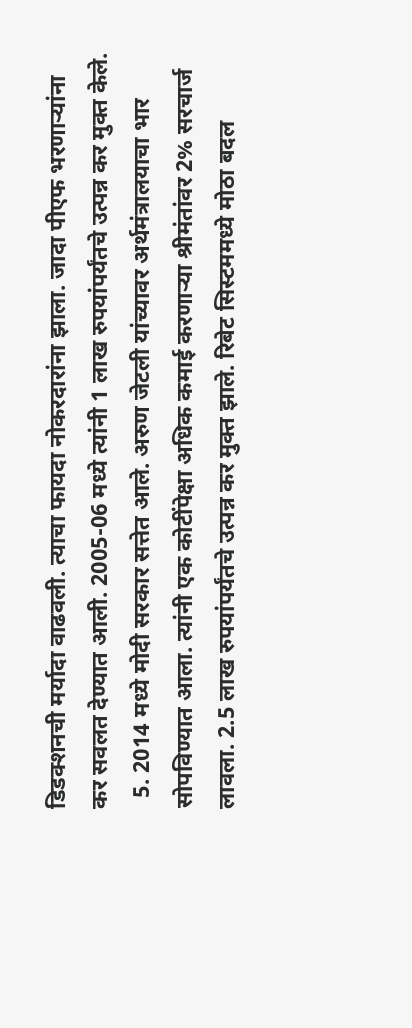डिडक्शनची मर्यादा वाढवली. त्याचा फायदा नोकरदारांना झाला. जादा पीएफ भरणाऱ्यांना कर सवलत देण्यात आली. 2005-06 मध्ये त्यांनी 1 लाख रुपयांपर्यंतचे उत्पन्न कर मुक्त केले.
  5. 2014 मध्ये मोदी सरकार सत्तेत आले. अरुण जेटली यांच्यावर अर्थमंत्रालयाचा भार सोपविण्यात आला. त्यांनी एक कोटींपेक्षा अधिक कमाई करणाऱ्या श्रीमंतांवर 2% सरचार्ज लावला. 2.5 लाख रुपयांपर्यंतचे उत्पन्न कर मुक्त झाले. रिबेट सिस्टममध्ये मोठा बदल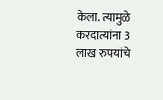केला. त्यामुळे करदात्यांना 3 लाख रुपयांचे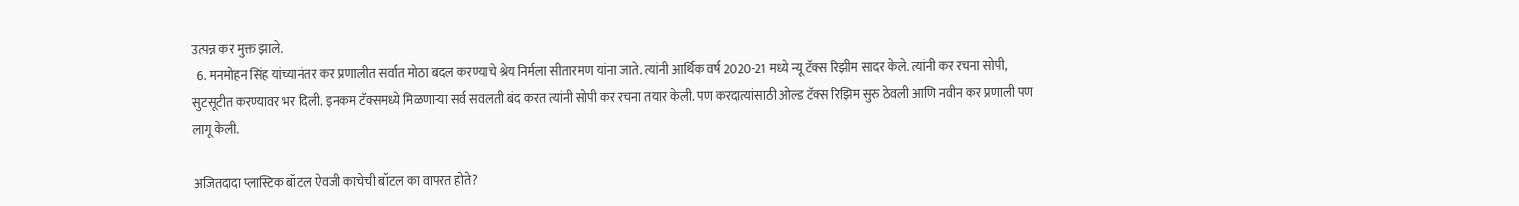उत्पन्न कर मुक्त झाले.
  6. मनमोहन सिंह यांच्यानंतर कर प्रणालीत सर्वात मोठा बदल करण्याचे श्रेय निर्मला सीतारमण यांना जाते. त्यांनी आर्थिक वर्ष 2020-21 मध्ये न्यू टॅक्स रिझीम सादर केले. त्यांनी कर रचना सोपी, सुटसूटीत करण्यावर भर दिली. इनकम टॅक्समध्ये मिळणाऱ्या सर्व सवलती बंद करत त्यांनी सोपी कर रचना तयार केली. पण करदात्यांसाठी ओल्ड टॅक्स रिझिम सुरु ठेवली आणि नवीन कर प्रणाली पण लागू केली.

अजितदादा प्लास्टिक बॉटल ऐवजी काचेची बॉटल का वापरत होते?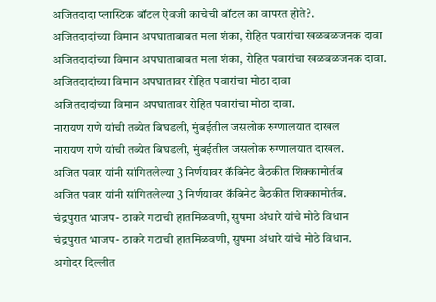अजितदादा प्लास्टिक बॉटल ऐवजी काचेची बॉटल का वापरत होते?.
अजितदादांच्या विमान अपघाताबाबत मला शंका, रोहित पवारांचा खळबळजनक दावा
अजितदादांच्या विमान अपघाताबाबत मला शंका, रोहित पवारांचा खळबळजनक दावा.
अजितदादांच्या विमान अपघातावर रोहित पवारांचा मोठा दावा
अजितदादांच्या विमान अपघातावर रोहित पवारांचा मोठा दावा.
नारायण राणे यांची तब्येत बिघडली, मुंबईतील जसलोक रुग्णालयात दाखल
नारायण राणे यांची तब्येत बिघडली, मुंबईतील जसलोक रुग्णालयात दाखल.
अजित पवार यांनी सांगितलेल्या 3 निर्णयावर कॅबिनेट बैठकीत शिक्कामोर्तब
अजित पवार यांनी सांगितलेल्या 3 निर्णयावर कॅबिनेट बैठकीत शिक्कामोर्तब.
चंद्रपुरात भाजप- ठाकरे गटाची हातमिळवणी, सुषमा अंधारे यांचे मोठे विधान
चंद्रपुरात भाजप- ठाकरे गटाची हातमिळवणी, सुषमा अंधारे यांचे मोठे विधान.
अगोदर दिल्लीत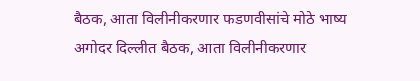बैठक, आता विलीनीकरणार फडणवीसांचे मोठे भाष्य
अगोदर दिल्लीत बैठक, आता विलीनीकरणार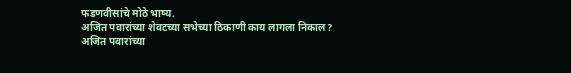फडणवीसांचे मोठे भाष्य.
अजित पवारांच्या शेवटच्या सभेच्या ठिकाणी काय लागला निकाल?
अजित पवारांच्या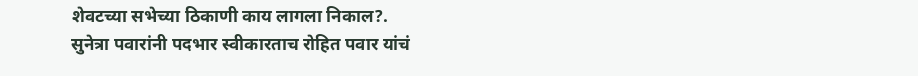शेवटच्या सभेच्या ठिकाणी काय लागला निकाल?.
सुनेत्रा पवारांनी पदभार स्वीकारताच रोहित पवार यांचं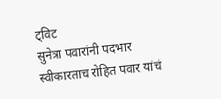ट्विट
सुनेत्रा पवारांनी पदभार स्वीकारताच रोहित पवार यांचं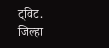ट्विट.
जिल्हा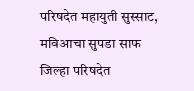परिषदेत महायुती सुस्साट, मविआचा सुपडा साफ
जिल्हा परिषदेत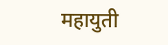महायुती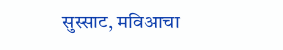सुस्साट, मविआचा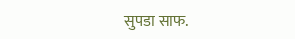सुपडा साफ.